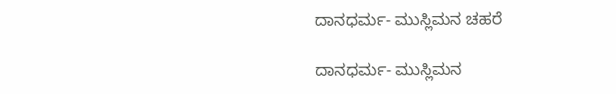ದಾನಧರ್ಮ- ಮುಸ್ಲಿಮನ ಚಹರೆ

ದಾನಧರ್ಮ- ಮುಸ್ಲಿಮನ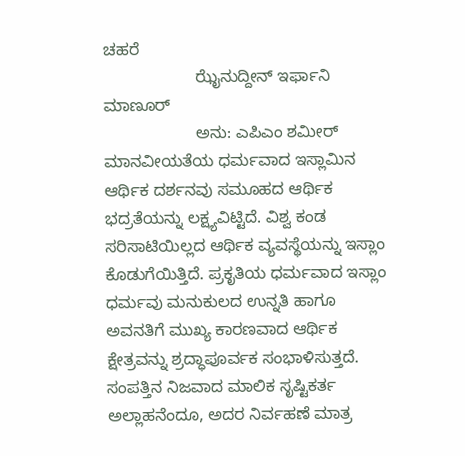ಚಹರೆ
                    ಝೈನುದ್ದೀನ್ ಇರ್ಫಾನಿ ಮಾಣೂರ್
                    ಅನು: ಎಪಿಎಂ ಶಮೀರ್
ಮಾನವೀಯತೆಯ ಧರ್ಮವಾದ ಇಸ್ಲಾಮಿನ ಆರ್ಥಿಕ ದರ್ಶನವು ಸಮೂಹದ ಆರ್ಥಿಕ ಭದ್ರತೆಯನ್ನು ಲಕ್ಷ್ಯವಿಟ್ಟಿದೆ. ವಿಶ್ವ ಕಂಡ ಸರಿಸಾಟಿಯಿಲ್ಲದ ಆರ್ಥಿಕ ವ್ಯವಸ್ಥೆಯನ್ನು ಇಸ್ಲಾಂ ಕೊಡುಗೆಯಿತ್ತಿದೆ. ಪ್ರಕೃತಿಯ ಧರ್ಮವಾದ ಇಸ್ಲಾಂ ಧರ್ಮವು ಮನುಕುಲದ ಉನ್ನತಿ ಹಾಗೂ ಅವನತಿಗೆ ಮುಖ್ಯ ಕಾರಣವಾದ ಆರ್ಥಿಕ ಕ್ಷೇತ್ರವನ್ನು ಶ್ರದ್ಧಾಪೂರ್ವಕ ಸಂಭಾಳಿಸುತ್ತದೆ. ಸಂಪತ್ತಿನ ನಿಜವಾದ ಮಾಲಿಕ ಸೃಷ್ಟಿಕರ್ತ ಅಲ್ಲಾಹನೆಂದೂ, ಅದರ ನಿರ್ವಹಣೆ ಮಾತ್ರ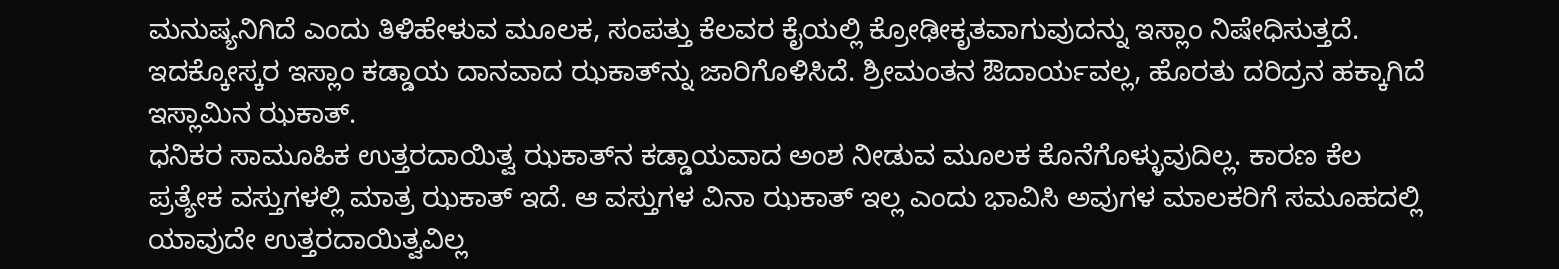ಮನುಷ್ಯನಿಗಿದೆ ಎಂದು ತಿಳಿಹೇಳುವ ಮೂಲಕ, ಸಂಪತ್ತು ಕೆಲವರ ಕೈಯಲ್ಲಿ ಕ್ರೋಢೀಕೃತವಾಗುವುದನ್ನು ಇಸ್ಲಾಂ ನಿಷೇಧಿಸುತ್ತದೆ. ಇದಕ್ಕೋಸ್ಕರ ಇಸ್ಲಾಂ ಕಡ್ಡಾಯ ದಾನವಾದ ಝಕಾತ್‍ನ್ನು ಜಾರಿಗೊಳಿಸಿದೆ. ಶ್ರೀಮಂತನ ಔದಾರ್ಯವಲ್ಲ, ಹೊರತು ದರಿದ್ರನ ಹಕ್ಕಾಗಿದೆ ಇಸ್ಲಾಮಿನ ಝಕಾತ್.
ಧನಿಕರ ಸಾಮೂಹಿಕ ಉತ್ತರದಾಯಿತ್ವ ಝಕಾತ್‍ನ ಕಡ್ಡಾಯವಾದ ಅಂಶ ನೀಡುವ ಮೂಲಕ ಕೊನೆಗೊಳ್ಳುವುದಿಲ್ಲ. ಕಾರಣ ಕೆಲ ಪ್ರತ್ಯೇಕ ವಸ್ತುಗಳಲ್ಲಿ ಮಾತ್ರ ಝಕಾತ್ ಇದೆ. ಆ ವಸ್ತುಗಳ ವಿನಾ ಝಕಾತ್ ಇಲ್ಲ ಎಂದು ಭಾವಿಸಿ ಅವುಗಳ ಮಾಲಕರಿಗೆ ಸಮೂಹದಲ್ಲಿ ಯಾವುದೇ ಉತ್ತರದಾಯಿತ್ವವಿಲ್ಲ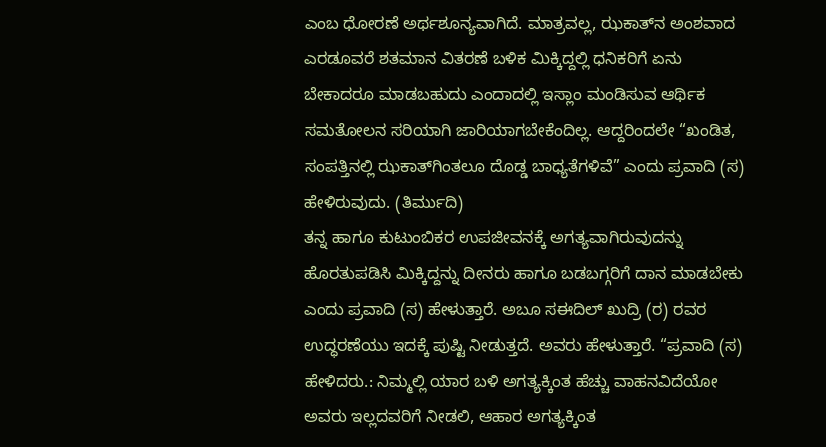ಎಂಬ ಧೋರಣೆ ಅರ್ಥಶೂನ್ಯವಾಗಿದೆ. ಮಾತ್ರವಲ್ಲ, ಝಕಾತ್‍ನ ಅಂಶವಾದ ಎರಡೂವರೆ ಶತಮಾನ ವಿತರಣೆ ಬಳಿಕ ಮಿಕ್ಕಿದ್ದಲ್ಲಿ ಧನಿಕರಿಗೆ ಏನು ಬೇಕಾದರೂ ಮಾಡಬಹುದು ಎಂದಾದಲ್ಲಿ ಇಸ್ಲಾಂ ಮಂಡಿಸುವ ಆರ್ಥಿಕ ಸಮತೋಲನ ಸರಿಯಾಗಿ ಜಾರಿಯಾಗಬೇಕೆಂದಿಲ್ಲ. ಆದ್ದರಿಂದಲೇ “ಖಂಡಿತ, ಸಂಪತ್ತಿನಲ್ಲಿ ಝಕಾತ್‍ಗಿಂತಲೂ ದೊಡ್ಡ ಬಾಧ್ಯತೆಗಳಿವೆ” ಎಂದು ಪ್ರವಾದಿ (ಸ) ಹೇಳಿರುವುದು. (ತಿರ್ಮುದಿ)
ತನ್ನ ಹಾಗೂ ಕುಟುಂಬಿಕರ ಉಪಜೀವನಕ್ಕೆ ಅಗತ್ಯವಾಗಿರುವುದನ್ನು ಹೊರತುಪಡಿಸಿ ಮಿಕ್ಕಿದ್ದನ್ನು ದೀನರು ಹಾಗೂ ಬಡಬಗ್ಗರಿಗೆ ದಾನ ಮಾಡಬೇಕು ಎಂದು ಪ್ರವಾದಿ (ಸ) ಹೇಳುತ್ತಾರೆ. ಅಬೂ ಸಈದಿಲ್ ಖುದ್ರಿ (ರ) ರವರ ಉದ್ಧರಣೆಯು ಇದಕ್ಕೆ ಪುಷ್ಟಿ ನೀಡುತ್ತದೆ. ಅವರು ಹೇಳುತ್ತಾರೆ. “ಪ್ರವಾದಿ (ಸ) ಹೇಳಿದರು.: ನಿಮ್ಮಲ್ಲಿ ಯಾರ ಬಳಿ ಅಗತ್ಯಕ್ಕಿಂತ ಹೆಚ್ಚು ವಾಹನವಿದೆಯೋ ಅವರು ಇಲ್ಲದವರಿಗೆ ನೀಡಲಿ, ಆಹಾರ ಅಗತ್ಯಕ್ಕಿಂತ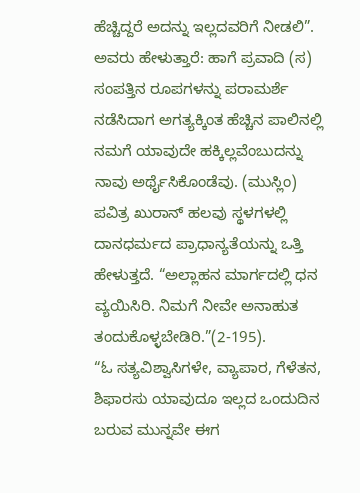ಹೆಚ್ಚಿದ್ದರೆ ಅದನ್ನು ಇಲ್ಲದವರಿಗೆ ನೀಡಲಿ”. ಅವರು ಹೇಳುತ್ತಾರೆ: ಹಾಗೆ ಪ್ರವಾದಿ (ಸ) ಸಂಪತ್ತಿನ ರೂಪಗಳನ್ನು ಪರಾಮರ್ಶೆ ನಡೆಸಿದಾಗ ಅಗತ್ಯಕ್ಕಿಂತ ಹೆಚ್ಚಿನ ಪಾಲಿನಲ್ಲಿ ನಮಗೆ ಯಾವುದೇ ಹಕ್ಕಿಲ್ಲವೆಂಬುದನ್ನು ನಾವು ಅರ್ಥೈಸಿಕೊಂಡೆವು. (ಮುಸ್ಲಿಂ)
ಪವಿತ್ರ ಖುರಾನ್ ಹಲವು ಸ್ಥಳಗಳಲ್ಲಿ ದಾನಧರ್ಮದ ಪ್ರಾಧಾನ್ಯತೆಯನ್ನು ಒತ್ತಿ ಹೇಳುತ್ತದೆ. “ಅಲ್ಲಾಹನ ಮಾರ್ಗದಲ್ಲಿ ಧನ ವ್ಯಯಿಸಿರಿ. ನಿಮಗೆ ನೀವೇ ಅನಾಹುತ ತಂದುಕೊಳ್ಳಬೇಡಿರಿ.”(2-195).
“ಓ ಸತ್ಯವಿಶ್ವಾಸಿಗಳೇ, ವ್ಯಾಪಾರ, ಗೆಳೆತನ, ಶಿಫಾರಸು ಯಾವುದೂ ಇಲ್ಲದ ಒಂದುದಿನ ಬರುವ ಮುನ್ನವೇ ಈಗ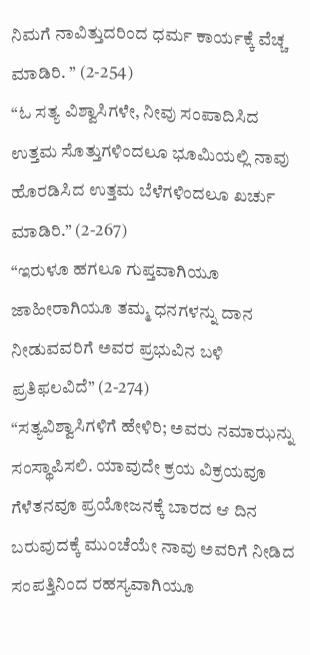ನಿಮಗೆ ನಾವಿತ್ತುದರಿಂದ ಧರ್ಮ ಕಾರ್ಯಕ್ಕೆ ವೆಚ್ಚ ಮಾಡಿರಿ. ” (2-254)
“ಓ ಸತ್ಯ ವಿಶ್ವಾಸಿಗಳೇ, ನೀವು ಸಂಪಾದಿಸಿದ ಉತ್ತಮ ಸೊತ್ತುಗಳಿಂದಲೂ ಭೂಮಿಯಲ್ಲಿ ನಾವು ಹೊರಡಿಸಿದ ಉತ್ತಮ ಬೆಳೆಗಳಿಂದಲೂ ಖರ್ಚು ಮಾಡಿರಿ.” (2-267)
“ಇರುಳೂ ಹಗಲೂ ಗುಪ್ತವಾಗಿಯೂ ಜಾಹೀರಾಗಿಯೂ ತಮ್ಮ ಧನಗಳನ್ನು ದಾನ ನೀಡುವವರಿಗೆ ಅವರ ಪ್ರಭುವಿನ ಬಳಿ ಪ್ರತಿಫಲವಿದೆ” (2-274)
“ಸತ್ಯವಿಶ್ವಾಸಿಗಳಿಗೆ ಹೇಳಿರಿ; ಅವರು ನಮಾಝನ್ನು ಸಂಸ್ಥಾಪಿಸಲಿ. ಯಾವುದೇ ಕ್ರಯ ವಿಕ್ರಯವೂ ಗೆಳೆತನವೂ ಪ್ರಯೋಜನಕ್ಕೆ ಬಾರದ ಆ ದಿನ ಬರುವುದಕ್ಕೆ ಮುಂಚೆಯೇ ನಾವು ಅವರಿಗೆ ನೀಡಿದ ಸಂಪತ್ತಿನಿಂದ ರಹಸ್ಯವಾಗಿಯೂ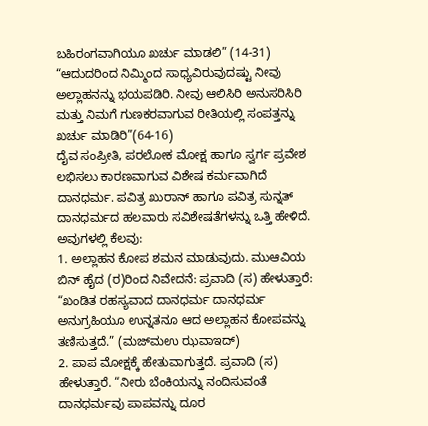ಬಹಿರಂಗವಾಗಿಯೂ ಖರ್ಚು ಮಾಡಲಿ” (14-31)
“ಆದುದರಿಂದ ನಿಮ್ಮಿಂದ ಸಾಧ್ಯವಿರುವುದಷ್ಟು ನೀವು ಅಲ್ಲಾಹನನ್ನು ಭಯಪಡಿರಿ. ನೀವು ಆಲಿಸಿರಿ ಅನುಸರಿಸಿರಿ ಮತ್ತು ನಿಮಗೆ ಗುಣಕರವಾಗುವ ರೀತಿಯಲ್ಲಿ ಸಂಪತ್ತನ್ನು ಖರ್ಚು ಮಾಡಿರಿ”(64-16)
ದೈವ ಸಂಪ್ರೀತಿ, ಪರಲೋಕ ಮೋಕ್ಷ ಹಾಗೂ ಸ್ವರ್ಗ ಪ್ರವೇಶ ಲಭಿಸಲು ಕಾರಣವಾಗುವ ವಿಶೇಷ ಕರ್ಮವಾಗಿದೆ ದಾನಧರ್ಮ. ಪವಿತ್ರ ಖುರಾನ್ ಹಾಗೂ ಪವಿತ್ರ ಸುನ್ನತ್ ದಾನಧರ್ಮದ ಹಲವಾರು ಸವಿಶೇಷತೆಗಳನ್ನು ಒತ್ತಿ ಹೇಳಿದೆ. ಅವುಗಳಲ್ಲಿ ಕೆಲವು:
1. ಅಲ್ಲಾಹನ ಕೋಪ ಶಮನ ಮಾಡುವುದು. ಮುಆವಿಯ ಬಿನ್ ಹೈದ (ರ)ರಿಂದ ನಿವೇದನೆ: ಪ್ರವಾದಿ (ಸ) ಹೇಳುತ್ತಾರೆ: “ಖಂಡಿತ ರಹಸ್ಯವಾದ ದಾನಧರ್ಮ ದಾನಧರ್ಮ ಅನುಗ್ರಹಿಯೂ ಉನ್ನತನೂ ಆದ ಅಲ್ಲಾಹನ ಕೋಪವನ್ನು ತಣಿಸುತ್ತದೆ.” (ಮಜ್‍ಮಉ ಝವಾಇದ್)
2. ಪಾಪ ಮೋಕ್ಷಕ್ಕೆ ಹೇತುವಾಗುತ್ತದೆ. ಪ್ರವಾದಿ (ಸ) ಹೇಳುತ್ತಾರೆ. “ನೀರು ಬೆಂಕಿಯನ್ನು ನಂದಿಸುವಂತೆ ದಾನಧರ್ಮವು ಪಾಪವನ್ನು ದೂರ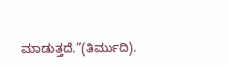ಮಾಡುತ್ತದೆ.”(ತಿರ್ಮುದಿ).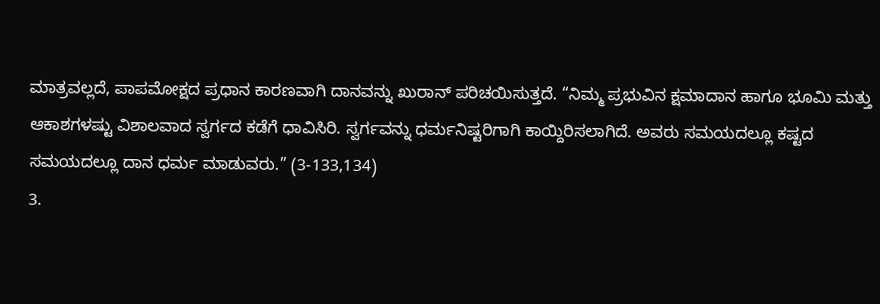ಮಾತ್ರವಲ್ಲದೆ, ಪಾಪಮೋಕ್ಷದ ಪ್ರಧಾನ ಕಾರಣವಾಗಿ ದಾನವನ್ನು ಖುರಾನ್ ಪರಿಚಯಿಸುತ್ತದೆ. “ನಿಮ್ಮ ಪ್ರಭುವಿನ ಕ್ಷಮಾದಾನ ಹಾಗೂ ಭೂಮಿ ಮತ್ತು ಆಕಾಶಗಳಷ್ಟು ವಿಶಾಲವಾದ ಸ್ವರ್ಗದ ಕಡೆಗೆ ಧಾವಿಸಿರಿ. ಸ್ವರ್ಗವನ್ನು ಧರ್ಮನಿಷ್ಟರಿಗಾಗಿ ಕಾಯ್ದಿರಿಸಲಾಗಿದೆ. ಅವರು ಸಮಯದಲ್ಲೂ ಕಷ್ಟದ ಸಮಯದಲ್ಲೂ ದಾನ ಧರ್ಮ ಮಾಡುವರು.” (3-133,134)
3.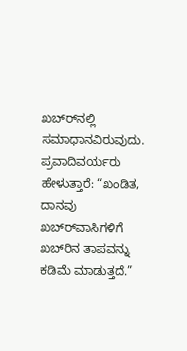ಖಬ್‍ರ್‍ನಲ್ಲಿ ಸಮಾಧಾನವಿರುವುದು. ಪ್ರವಾದಿವರ್ಯರು ಹೇಳುತ್ತಾರೆ: “ಖಂಡಿತ, ದಾನವು ಖಬ್‍ರ್‍ವಾಸಿಗಳಿಗೆ ಖಬ್‍ರಿನ ತಾಪವನ್ನು ಕಡಿಮೆ ಮಾಡುತ್ತದೆ.”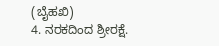(ಬೈಹಖಿ)
4. ನರಕದಿಂದ ಶ್ರೀರಕ್ಷೆ.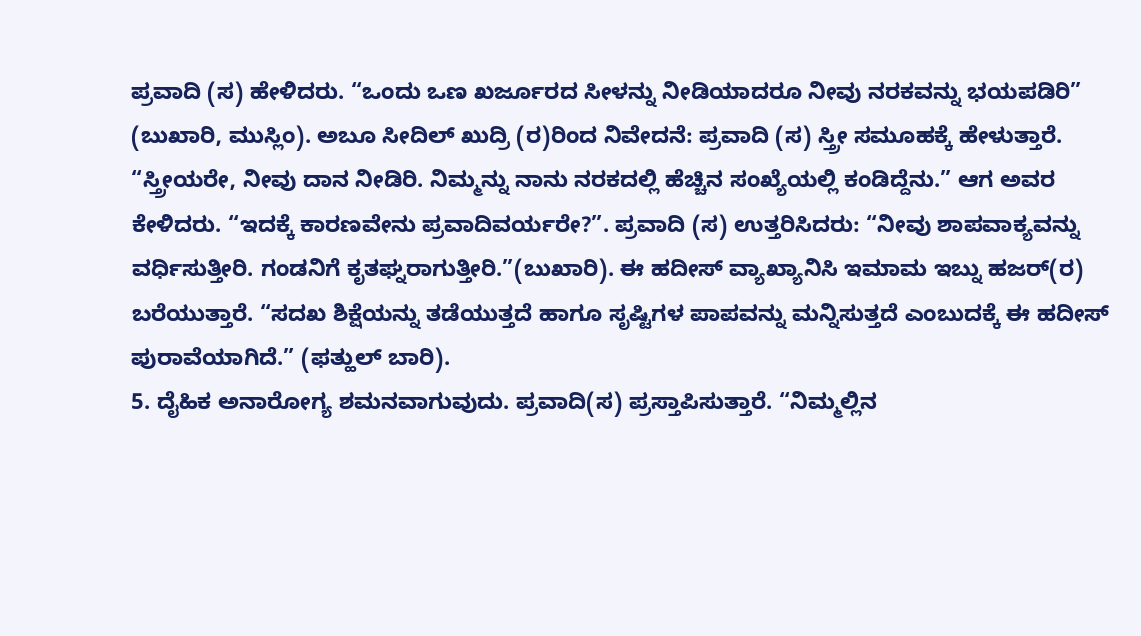ಪ್ರವಾದಿ (ಸ) ಹೇಳಿದರು. “ಒಂದು ಒಣ ಖರ್ಜೂರದ ಸೀಳನ್ನು ನೀಡಿಯಾದರೂ ನೀವು ನರಕವನ್ನು ಭಯಪಡಿರಿ” (ಬುಖಾರಿ, ಮುಸ್ಲಿಂ). ಅಬೂ ಸೀದಿಲ್ ಖುದ್ರಿ (ರ)ರಿಂದ ನಿವೇದನೆ: ಪ್ರವಾದಿ (ಸ) ಸ್ತ್ರೀ ಸಮೂಹಕ್ಕೆ ಹೇಳುತ್ತಾರೆ. “ಸ್ತ್ರೀಯರೇ, ನೀವು ದಾನ ನೀಡಿರಿ. ನಿಮ್ಮನ್ನು ನಾನು ನರಕದಲ್ಲಿ ಹೆಚ್ಚಿನ ಸಂಖ್ಯೆಯಲ್ಲಿ ಕಂಡಿದ್ದೆನು.” ಆಗ ಅವರ ಕೇಳಿದರು. “ಇದಕ್ಕೆ ಕಾರಣವೇನು ಪ್ರವಾದಿವರ್ಯರೇ?”. ಪ್ರವಾದಿ (ಸ) ಉತ್ತರಿಸಿದರು: “ನೀವು ಶಾಪವಾಕ್ಯವನ್ನು ವರ್ಧಿಸುತ್ತೀರಿ. ಗಂಡನಿಗೆ ಕೃತಘ್ನರಾಗುತ್ತೀರಿ.”(ಬುಖಾರಿ). ಈ ಹದೀಸ್ ವ್ಯಾಖ್ಯಾನಿಸಿ ಇಮಾಮ ಇಬ್ನು ಹಜರ್(ರ) ಬರೆಯುತ್ತಾರೆ. “ಸದಖ ಶಿಕ್ಷೆಯನ್ನು ತಡೆಯುತ್ತದೆ ಹಾಗೂ ಸೃಷ್ಟಿಗಳ ಪಾಪವನ್ನು ಮನ್ನಿಸುತ್ತದೆ ಎಂಬುದಕ್ಕೆ ಈ ಹದೀಸ್ ಪುರಾವೆಯಾಗಿದೆ.” (ಫತ್ಹುಲ್ ಬಾರಿ).
5. ದೈಹಿಕ ಅನಾರೋಗ್ಯ ಶಮನವಾಗುವುದು. ಪ್ರವಾದಿ(ಸ) ಪ್ರಸ್ತಾಪಿಸುತ್ತಾರೆ. “ನಿಮ್ಮಲ್ಲಿನ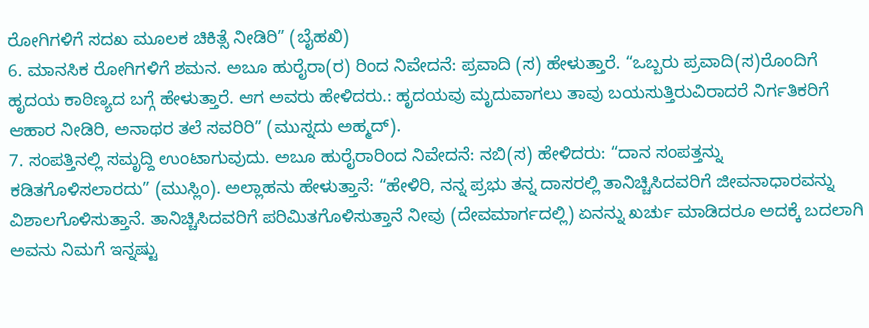ರೋಗಿಗಳಿಗೆ ಸದಖ ಮೂಲಕ ಚಿಕಿತ್ಸೆ ನೀಡಿರಿ” (ಬೈಹಖಿ)
6. ಮಾನಸಿಕ ರೋಗಿಗಳಿಗೆ ಶಮನ. ಅಬೂ ಹುರೈರಾ(ರ) ರಿಂದ ನಿವೇದನೆ: ಪ್ರವಾದಿ (ಸ) ಹೇಳುತ್ತಾರೆ. “ಒಬ್ಬರು ಪ್ರವಾದಿ(ಸ)ರೊಂದಿಗೆ ಹೃದಯ ಕಾಠಿಣ್ಯದ ಬಗ್ಗೆ ಹೇಳುತ್ತಾರೆ. ಆಗ ಅವರು ಹೇಳಿದರು.: ಹೃದಯವು ಮೃದುವಾಗಲು ತಾವು ಬಯಸುತ್ತಿರುವಿರಾದರೆ ನಿರ್ಗತಿಕರಿಗೆ ಆಹಾರ ನೀಡಿರಿ, ಅನಾಥರ ತಲೆ ಸವರಿರಿ” (ಮುಸ್ನದು ಅಹ್ಮದ್).
7. ಸಂಪತ್ತಿನಲ್ಲಿ ಸಮೃದ್ದಿ ಉಂಟಾಗುವುದು. ಅಬೂ ಹುರೈರಾರಿಂದ ನಿವೇದನೆ: ನಬಿ(ಸ) ಹೇಳಿದರು: “ದಾನ ಸಂಪತ್ತನ್ನು ಕಡಿತಗೊಳಿಸಲಾರದು” (ಮುಸ್ಲಿಂ). ಅಲ್ಲಾಹನು ಹೇಳುತ್ತಾನೆ: “ಹೇಳಿರಿ, ನನ್ನ ಪ್ರಭು ತನ್ನ ದಾಸರಲ್ಲಿ ತಾನಿಚ್ಚಿಸಿದವರಿಗೆ ಜೀವನಾಧಾರವನ್ನು ವಿಶಾಲಗೊಳಿಸುತ್ತಾನೆ. ತಾನಿಚ್ಚಿಸಿದವರಿಗೆ ಪರಿಮಿತಗೊಳಿಸುತ್ತಾನೆ ನೀವು (ದೇವಮಾರ್ಗದಲ್ಲಿ) ಏನನ್ನು ಖರ್ಚು ಮಾಡಿದರೂ ಅದಕ್ಕೆ ಬದಲಾಗಿ ಅವನು ನಿಮಗೆ ಇನ್ನಷ್ಟು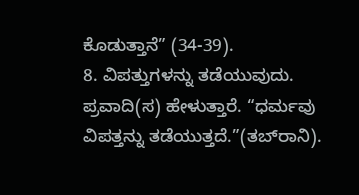ಕೊಡುತ್ತಾನೆ” (34-39).
8. ವಿಪತ್ತುಗಳನ್ನು ತಡೆಯುವುದು. ಪ್ರವಾದಿ(ಸ) ಹೇಳುತ್ತಾರೆ. “ಧರ್ಮವು ವಿಪತ್ತನ್ನು ತಡೆಯುತ್ತದೆ.”(ತಬ್‍ರಾನಿ).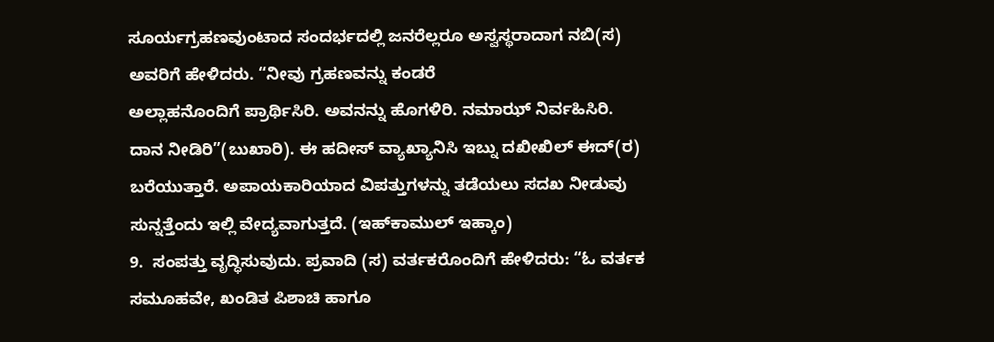ಸೂರ್ಯಗ್ರಹಣವುಂಟಾದ ಸಂದರ್ಭದಲ್ಲಿ ಜನರೆಲ್ಲರೂ ಅಸ್ವಸ್ಥರಾದಾಗ ನಬಿ(ಸ) ಅವರಿಗೆ ಹೇಳಿದರು. “ನೀವು ಗ್ರಹಣವನ್ನು ಕಂಡರೆ
ಅಲ್ಲಾಹನೊಂದಿಗೆ ಪ್ರಾರ್ಥಿಸಿರಿ. ಅವನನ್ನು ಹೊಗಳಿರಿ. ನಮಾಝ್ ನಿರ್ವಹಿಸಿರಿ. ದಾನ ನೀಡಿರಿ”(ಬುಖಾರಿ). ಈ ಹದೀಸ್ ವ್ಯಾಖ್ಯಾನಿಸಿ ಇಬ್ನು ದಖೀಖಿಲ್ ಈದ್(ರ) ಬರೆಯುತ್ತಾರೆ. ಅಪಾಯಕಾರಿಯಾದ ವಿಪತ್ತುಗಳನ್ನು ತಡೆಯಲು ಸದಖ ನೀಡುವು ಸುನ್ನತ್ತೆಂದು ಇಲ್ಲಿ ವೇದ್ಯವಾಗುತ್ತದೆ. (ಇಹ್‍ಕಾಮುಲ್ ಇಹ್ಕಾಂ)
9.  ಸಂಪತ್ತು ವೃದ್ಧಿಸುವುದು. ಪ್ರವಾದಿ (ಸ) ವರ್ತಕರೊಂದಿಗೆ ಹೇಳಿದರು: “ಓ ವರ್ತಕ ಸಮೂಹವೇ, ಖಂಡಿತ ಪಿಶಾಚಿ ಹಾಗೂ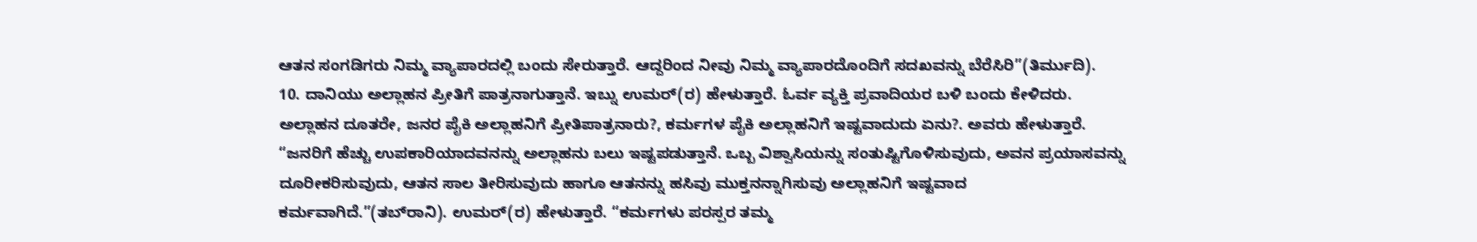ಆತನ ಸಂಗಡಿಗರು ನಿಮ್ಮ ವ್ಯಾಪಾರದಲ್ಲಿ ಬಂದು ಸೇರುತ್ತಾರೆ. ಆದ್ದರಿಂದ ನೀವು ನಿಮ್ಮ ವ್ಯಾಪಾರದೊಂದಿಗೆ ಸದಖವನ್ನು ಬೆರೆಸಿರಿ”(ತಿರ್ಮುದಿ).
10. ದಾನಿಯು ಅಲ್ಲಾಹನ ಪ್ರೀತಿಗೆ ಪಾತ್ರನಾಗುತ್ತಾನೆ. ಇಬ್ನು ಉಮರ್(ರ) ಹೇಳುತ್ತಾರೆ. ಓರ್ವ ವ್ಯಕ್ತಿ ಪ್ರವಾದಿಯರ ಬಳಿ ಬಂದು ಕೇಳಿದರು. ಅಲ್ಲಾಹನ ದೂತರೇ, ಜನರ ಪೈಕಿ ಅಲ್ಲಾಹನಿಗೆ ಪ್ರೀತಿಪಾತ್ರನಾರು?, ಕರ್ಮಗಳ ಪೈಕಿ ಅಲ್ಲಾಹನಿಗೆ ಇಷ್ಟವಾದುದು ಏನು?. ಅವರು ಹೇಳುತ್ತಾರೆ. “ಜನರಿಗೆ ಹೆಚ್ಚು ಉಪಕಾರಿಯಾದವನನ್ನು ಅಲ್ಲಾಹನು ಬಲು ಇಷ್ಟಪಡುತ್ತಾನೆ. ಒಬ್ಬ ವಿಶ್ವಾಸಿಯನ್ನು ಸಂತುಷ್ಟಿಗೊಳಿಸುವುದು, ಅವನ ಪ್ರಯಾಸವನ್ನು ದೂರೀಕರಿಸುವುದು, ಆತನ ಸಾಲ ತೀರಿಸುವುದು ಹಾಗೂ ಆತನನ್ನು ಹಸಿವು ಮುಕ್ತನನ್ನಾಗಿಸುವು ಅಲ್ಲಾಹನಿಗೆ ಇಷ್ಟವಾದ ಕರ್ಮವಾಗಿದೆ.”(ತಬ್‍ರಾನಿ). ಉಮರ್(ರ) ಹೇಳುತ್ತಾರೆ. “ಕರ್ಮಗಳು ಪರಸ್ಪರ ತಮ್ಮ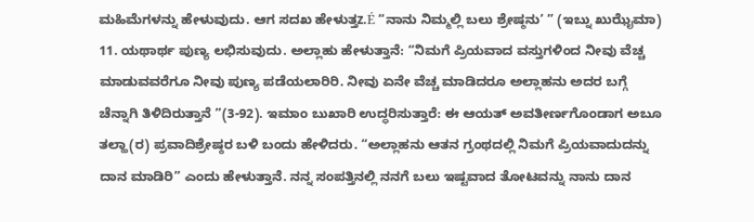ಮಹಿಮೆಗಳನ್ನು ಹೇಳುವುದು. ಆಗ ಸದಖ ಹೇಳುತ್ತz.É “ನಾನು ನಿಮ್ಮಲ್ಲಿ ಬಲು ಶ್ರೇಷ್ಠನು’ ” (ಇಬ್ನು ಖುಝೈಮಾ)
11. ಯಥಾರ್ಥ ಪುಣ್ಯ ಲಭಿಸುವುದು. ಅಲ್ಲಾಹು ಹೇಳುತ್ತಾನೆ: “ನಿಮಗೆ ಪ್ರಿಯವಾದ ವಸ್ತುಗಳಿಂದ ನೀವು ವೆಚ್ಚ ಮಾಡುವವರೆಗೂ ನೀವು ಪುಣ್ಯ ಪಡೆಯಲಾರಿರಿ. ನೀವು ಏನೇ ವೆಚ್ಚ ಮಾಡಿದರೂ ಅಲ್ಲಾಹನು ಅದರ ಬಗ್ಗೆ ಚೆನ್ನಾಗಿ ತಿಳಿದಿರುತ್ತಾನೆ ”(3-92). ಇಮಾಂ ಬುಖಾರಿ ಉದ್ಧರಿಸುತ್ತಾರೆ: ಈ ಆಯತ್ ಅವತೀರ್ಣಗೊಂಡಾಗ ಅಬೂ ತಲ್ಹಾ(ರ) ಪ್ರವಾದಿಶ್ರೇಷ್ಠರ ಬಳಿ ಬಂದು ಹೇಳಿದರು. “ಅಲ್ಲಾಹನು ಆತನ ಗ್ರಂಥದಲ್ಲಿ ನಿಮಗೆ ಪ್ರಿಯವಾದುದನ್ನು ದಾನ ಮಾಡಿರಿ” ಎಂದು ಹೇಳುತ್ತಾನೆ. ನನ್ನ ಸಂಪತ್ತಿನಲ್ಲಿ ನನಗೆ ಬಲು ಇಷ್ಟವಾದ ತೋಟವನ್ನು ನಾನು ದಾನ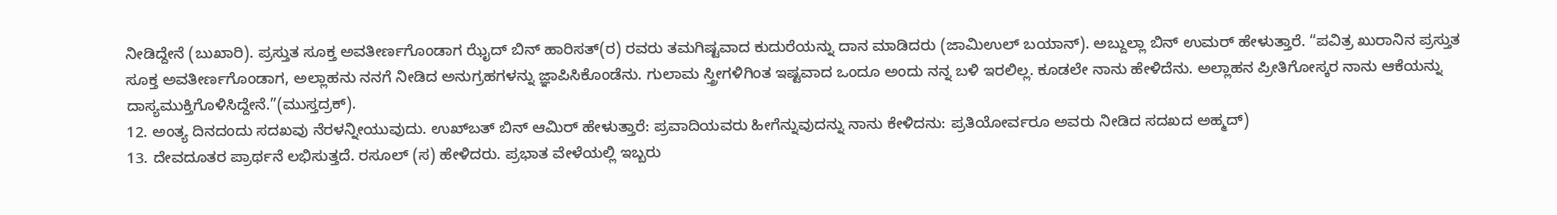ನೀಡಿದ್ದೇನೆ (ಬುಖಾರಿ). ಪ್ರಸ್ತುತ ಸೂಕ್ತ ಅವತೀರ್ಣಗೊಂಡಾಗ ಝೈದ್ ಬಿನ್ ಹಾರಿಸತ್(ರ) ರವರು ತಮಗಿಷ್ಟವಾದ ಕುದುರೆಯನ್ನು ದಾನ ಮಾಡಿದರು (ಜಾಮಿಉಲ್ ಬಯಾನ್). ಅಬ್ದುಲ್ಲಾ ಬಿನ್ ಉಮರ್ ಹೇಳುತ್ತಾರೆ. “ಪವಿತ್ರ ಖುರಾನಿನ ಪ್ರಸ್ತುತ ಸೂಕ್ತ ಅವತೀರ್ಣಗೊಂಡಾಗ, ಅಲ್ಲಾಹನು ನನಗೆ ನೀಡಿದ ಅನುಗ್ರಹಗಳನ್ನು ಜ್ಞಾಪಿಸಿಕೊಂಡೆನು. ಗುಲಾಮ ಸ್ತ್ರೀಗಳಿಗಿಂತ ಇಷ್ಟವಾದ ಒಂದೂ ಅಂದು ನನ್ನ ಬಳಿ ಇರಲಿಲ್ಲ. ಕೂಡಲೇ ನಾನು ಹೇಳಿದೆನು. ಅಲ್ಲಾಹನ ಪ್ರೀತಿಗೋಸ್ಕರ ನಾನು ಆಕೆಯನ್ನು ದಾಸ್ಯಮುಕ್ತಿಗೊಳಿಸಿದ್ದೇನೆ.”(ಮುಸ್ತದ್ರಕ್).
12. ಅಂತ್ಯ ದಿನದಂದು ಸದಖವು ನೆರಳನ್ನೀಯುವುದು. ಉಖ್‍ಬತ್ ಬಿನ್ ಆಮಿರ್ ಹೇಳುತ್ತಾರೆ: ಪ್ರವಾದಿಯವರು ಹೀಗೆನ್ನುವುದನ್ನು ನಾನು ಕೇಳಿದನು: ಪ್ರತಿಯೋರ್ವರೂ ಅವರು ನೀಡಿದ ಸದಖದ ಅಹ್ಮದ್)
13. ದೇವದೂತರ ಪ್ರಾರ್ಥನೆ ಲಭಿಸುತ್ತದೆ. ರಸೂಲ್ (ಸ) ಹೇಳಿದರು. ಪ್ರಭಾತ ವೇಳೆಯಲ್ಲಿ ಇಬ್ಬರು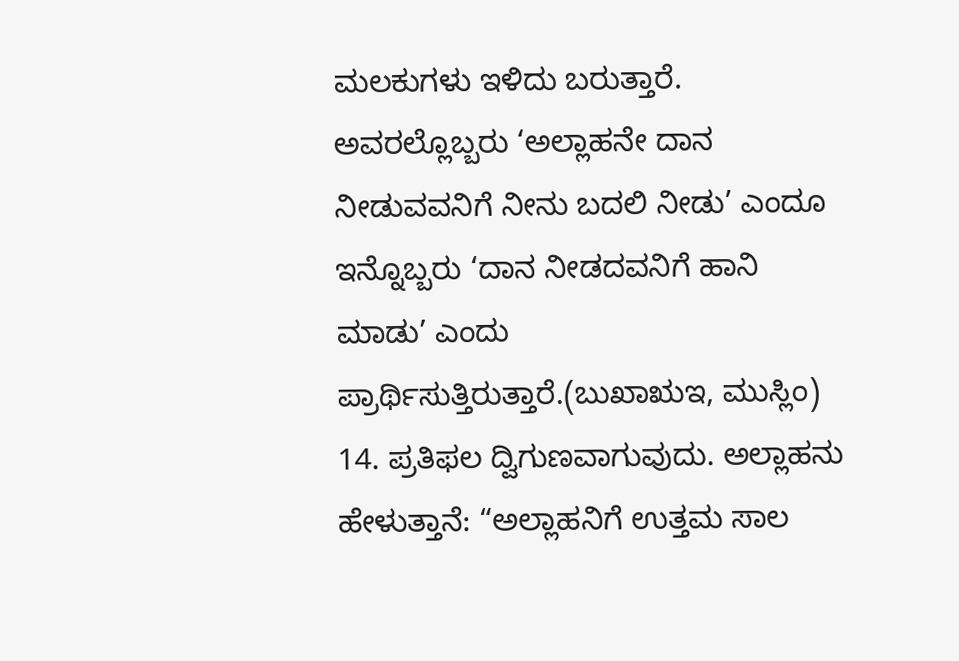ಮಲಕುಗಳು ಇಳಿದು ಬರುತ್ತಾರೆ.  ಅವರಲ್ಲೊಬ್ಬರು ‘ಅಲ್ಲಾಹನೇ ದಾನ ನೀಡುವವನಿಗೆ ನೀನು ಬದಲಿ ನೀಡು’ ಎಂದೂ ಇನ್ನೊಬ್ಬರು ‘ದಾನ ನೀಡದವನಿಗೆ ಹಾನಿ ಮಾಡು’ ಎಂದು ಪ್ರಾರ್ಥಿಸುತ್ತಿರುತ್ತಾರೆ.(ಬುಖಾಋಇ, ಮುಸ್ಲಿಂ)
14. ಪ್ರತಿಫಲ ದ್ವಿಗುಣವಾಗುವುದು. ಅಲ್ಲಾಹನು ಹೇಳುತ್ತಾನೆ: “ಅಲ್ಲಾಹನಿಗೆ ಉತ್ತಮ ಸಾಲ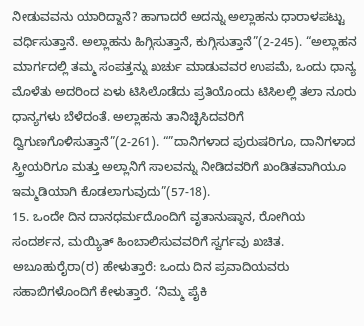ನೀಡುವವನು ಯಾರಿದ್ದಾನೆ? ಹಾಗಾದರೆ ಅದನ್ನು ಅಲ್ಲಾಹನು ಧಾರಾಳಪಟ್ಟು ವರ್ಧಿಸುತ್ತಾನೆ. ಅಲ್ಲಾಹನು ಹಿಗ್ಗಿಸುತ್ತಾನೆ, ಕುಗ್ಗಿಸುತ್ತಾನೆ”(2-245). “ಅಲ್ಲಾಹನ ಮಾರ್ಗದಲ್ಲಿ ತಮ್ಮ ಸಂಪತ್ತನ್ನು ಖರ್ಚು ಮಾಡುವವರ ಉಪಮೆ, ಒಂದು ಧಾನ್ಯ ಮೊಳೆತು ಅದರಿಂದ ಏಳು ಟಿಸಿಲೊಡೆದು ಪ್ರತಿಯೊಂದು ಟಿಸಿಲಲ್ಲಿ ತಲಾ ನೂರು ಧಾನ್ಯಗಳು ಬೆಳೆದಂತೆ. ಅಲ್ಲಾಹನು ತಾನಿಚ್ಛಿಸಿದವರಿಗೆ ದ್ವಿಗುಣಗೊಳಿಸುತ್ತಾನೆ”(2-261). “”ದಾನಿಗಳಾದ ಪುರುಷರಿಗೂ, ದಾನಿಗಳಾದ ಸ್ತ್ರೀಯರಿಗೂ ಮತ್ತು ಅಲ್ಲಾನಿಗೆ ಸಾಲವನ್ನು ನೀಡಿದವರಿಗೆ ಖಂಡಿತವಾಗಿಯೂ ಇಮ್ಮಡಿಯಾಗಿ ಕೊಡಲಾಗುವುದು”(57-18).
15. ಒಂದೇ ದಿನ ದಾನಧರ್ಮದೊಂದಿಗೆ ವೃತಾನುಷ್ಠಾನ, ರೋಗಿಯ ಸಂದರ್ಶನ, ಮಯ್ಯಿತ್ ಹಿಂಬಾಲಿಸುವವರಿಗೆ ಸ್ವರ್ಗವು ಖಚಿತ. ಅಬೂಹುರೈರಾ(ರ) ಹೇಳುತ್ತಾರೆ: ಒಂದು ದಿನ ಪ್ರವಾದಿಯವರು ಸಹಾಬಿಗಳೊಂದಿಗೆ ಕೇಳುತ್ತಾರೆ. ‘ನಿಮ್ಮ ಪೈಕಿ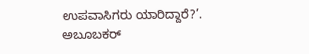ಉಪವಾಸಿಗರು ಯಾರಿದ್ದಾರೆ?’. ಅಬೂಬಕರ್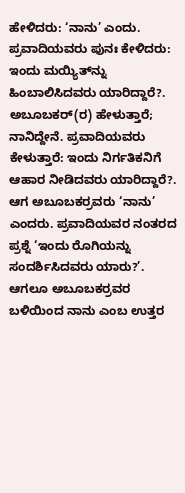ಹೇಳಿದರು: ‘ನಾನು’ ಎಂದು. ಪ್ರವಾದಿಯವರು ಪುನಃ ಕೇಳಿದರು: ಇಂದು ಮಯ್ಯಿತ್‍ನ್ನು ಹಿಂಬಾಲಿಸಿದವರು ಯಾರಿದ್ದಾರೆ?. ಅಬೂಬಕರ್(ರ) ಹೇಳುತ್ತಾರೆ; ನಾನಿದ್ದೇನೆ. ಪ್ರವಾದಿಯವರು ಕೇಳುತ್ತಾರೆ: ಇಂದು ನಿರ್ಗತಿಕನಿಗೆ ಆಹಾರ ನೀಡಿದವರು ಯಾರಿದ್ದಾರೆ?. ಆಗ ಅಬೂಬಕರ್‍ರವರು ‘ನಾನು’ ಎಂದರು. ಪ್ರವಾದಿಯವರ ನಂತರದ ಪ್ರಶ್ನೆ ‘ಇಂದು ರೊಗಿಯನ್ನು ಸಂದರ್ಶಿಸಿದವರು ಯಾರು?’. ಆಗಲೂ ಅಬೂಬಕರ್‍ರವರ ಬಳಿಯಿಂದ ನಾನು ಎಂಬ ಉತ್ತರ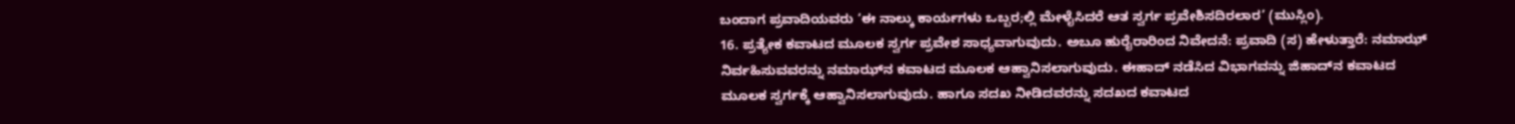ಬಂದಾಗ ಪ್ರವಾದಿಯವರು ‘ಈ ನಾಲ್ಕು ಕಾರ್ಯಗಳು ಒಬ್ಬರ;ಲ್ಲಿ ಮೇಳೈಸಿದರೆ ಆತ ಸ್ವರ್ಗ ಪ್ರವೇಶಿಸದಿರಲಾರ’ (ಮುಸ್ಲಿಂ).
16. ಪ್ರತ್ಯೇಕ ಕವಾಟದ ಮೂಲಕ ಸ್ವರ್ಗ ಪ್ರವೇಶ ಸಾಧ್ಯವಾಗುವುದು. ಅಬೂ ಹುರೈರಾರಿಂದ ನಿವೇದನೆ: ಪ್ರವಾದಿ (ಸ) ಹೇಳುತ್ತಾರೆ: ನಮಾಝ್ ನಿರ್ವಹಿಸುವವರನ್ನು ನಮಾಝ್‍ನ ಕವಾಟದ ಮೂಲಕ ಆಹ್ವಾನಿಸಲಾಗುವುದು. ಈಹಾದ್ ನಡೆಸಿದ ವಿಭಾಗವನ್ನು ಜಿಹಾದ್‍ನ ಕವಾಟದ ಮೂಲಕ ಸ್ವರ್ಗಕ್ಕೆ ಆಹ್ವಾನಿಸಲಾಗುವುದು. ಹಾಗೂ ಸದಖ ನೀಡಿದವರನ್ನು ಸದಖದ ಕವಾಟದ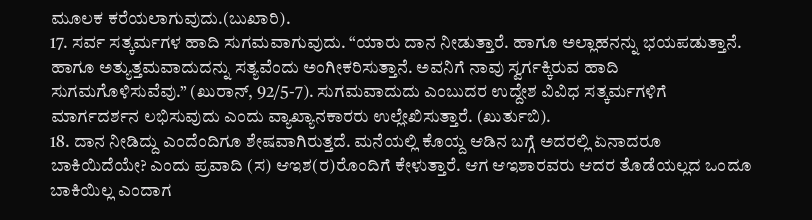ಮೂಲಕ ಕರೆಯಲಾಗುವುದು.(ಬುಖಾರಿ).
17. ಸರ್ವ ಸತ್ಕರ್ಮಗಳ ಹಾದಿ ಸುಗಮವಾಗುವುದು. “ಯಾರು ದಾನ ನೀಡುತ್ತಾರೆ. ಹಾಗೂ ಅಲ್ಲಾಹನನ್ನು ಭಯಪಡುತ್ತಾನೆ. ಹಾಗೂ ಅತ್ಯುತ್ತಮವಾದುದನ್ನು ಸತ್ಯವೆಂದು ಅಂಗೀಕರಿಸುತ್ತಾನೆ. ಅವನಿಗೆ ನಾವು ಸ್ವರ್ಗಕ್ಕಿರುವ ಹಾದಿ ಸುಗಮಗೊಳಿಸುವೆವು.” (ಖುರಾನ್, 92/5-7). ಸುಗಮವಾದುದು ಎಂಬುದರ ಉದ್ದೇಶ ವಿವಿಧ ಸತ್ಕರ್ಮಗಳಿಗೆ ಮಾರ್ಗದರ್ಶನ ಲಭಿಸುವುದು ಎಂದು ವ್ಯಾಖ್ಯಾನಕಾರರು ಉಲ್ಲೇಖಿಸುತ್ತಾರೆ. (ಖುರ್ತುಬಿ).
18. ದಾನ ನೀಡಿದ್ದು ಎಂದೆಂದಿಗೂ ಶೇಷವಾಗಿರುತ್ತದೆ. ಮನೆಯಲ್ಲಿ ಕೊಯ್ದ ಆಡಿನ ಬಗ್ಗೆ ಅದರಲ್ಲಿ ಏನಾದರೂ ಬಾಕಿಯಿದೆಯೇ? ಎಂದು ಪ್ರವಾದಿ (ಸ) ಆಇಶ(ರ)ರೊಂದಿಗೆ ಕೇಳುತ್ತಾರೆ. ಆಗ ಆಇಶಾರವರು ಆದರ ತೊಡೆಯಲ್ಲದ ಒಂದೂ ಬಾಕಿಯಿಲ್ಲ ಎಂದಾಗ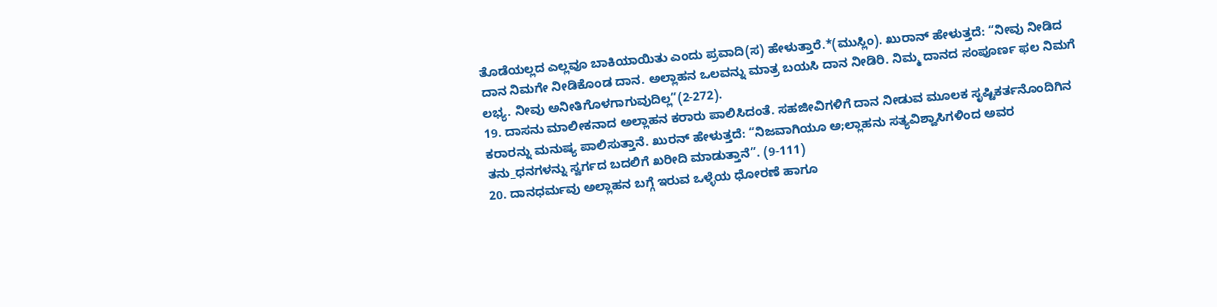ತೊಡೆಯಲ್ಲದ ಎಲ್ಲವೂ ಬಾಕಿಯಾಯಿತು ಎಂದು ಪ್ರವಾದಿ(ಸ) ಹೇಳುತ್ತಾರೆ.*(ಮುಸ್ಲಿಂ). ಖುರಾನ್ ಹೇಳುತ್ತದೆ: “ನೀವು ನೀಡಿದ ದಾನ ನಿಮಗೇ ನೀಡಿಕೊಂಡ ದಾನ. ಅಲ್ಲಾಹನ ಒಲವನ್ನು ಮಾತ್ರ ಬಯಸಿ ದಾನ ನೀಡಿರಿ. ನಿಮ್ಮ ದಾನದ ಸಂಪೂರ್ಣ ಫಲ ನಿಮಗೆ ಲಭ್ಯ. ನೀವು ಅನೀತಿಗೊಳಗಾಗುವುದಿಲ್ಲ”(2-272).
19. ದಾಸನು ಮಾಲೀಕನಾದ ಅಲ್ಲಾಹನ ಕರಾರು ಪಾಲಿಸಿದಂತೆ. ಸಹಜೀವಿಗಳಿಗೆ ದಾನ ನೀಡುವ ಮೂಲಕ ಸೃಷ್ಟಿಕರ್ತನೊಂದಿಗಿನ ಕರಾರನ್ನು ಮನುಷ್ಯ ಪಾಲಿಸುತ್ತಾನೆ. ಖುರನ್ ಹೇಳುತ್ತದೆ: “ನಿಜವಾಗಿಯೂ ಅ;ಲ್ಲಾಹನು ಸತ್ಯವಿಶ್ವಾಸಿಗಳಿಂದ ಅವರ ತನು_ಧನಗಳನ್ನು ಸ್ವರ್ಗದ ಬದಲಿಗೆ ಖರೀದಿ ಮಾಡುತ್ತಾನೆ”. (9-111)
20. ದಾನಧರ್ಮವು ಅಲ್ಲಾಹನ ಬಗ್ಗೆ ಇರುವ ಒಳ್ಳೆಯ ಧೋರಣೆ ಹಾಗೂ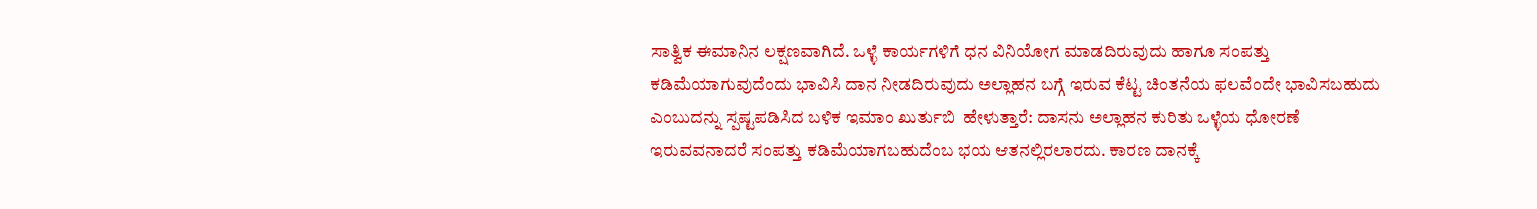ಸಾತ್ವಿಕ ಈಮಾನಿನ ಲಕ್ಷಣವಾಗಿದೆ. ಒಳ್ಳೆ ಕಾರ್ಯಗಳಿಗೆ ಧನ ವಿನಿಯೋಗ ಮಾಡದಿರುವುದು ಹಾಗೂ ಸಂಪತ್ತು ಕಡಿಮೆಯಾಗುವುದೆಂದು ಭಾವಿಸಿ ದಾನ ನೀಡದಿರುವುದು ಅಲ್ಲಾಹನ ಬಗ್ಗೆ ಇರುವ ಕೆಟ್ಟ ಚಿಂತನೆಯ ಫಲವೆಂದೇ ಭಾವಿಸಬಹುದು ಎಂಬುದನ್ನು ಸ್ಪಷ್ಟಪಡಿಸಿದ ಬಳಿಕ ಇಮಾಂ ಖುರ್ತುಬಿ  ಹೇಳುತ್ತಾರೆ: ದಾಸನು ಅಲ್ಲಾಹನ ಕುರಿತು ಒಳ್ಳೆಯ ಧೋರಣೆ ಇರುವವನಾದರೆ ಸಂಪತ್ತು ಕಡಿಮೆಯಾಗಬಹುದೆಂಬ ಭಯ ಆತನಲ್ಲಿರಲಾರದು. ಕಾರಣ ದಾನಕ್ಕೆ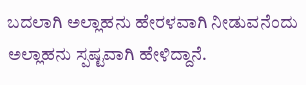ಬದಲಾಗಿ ಅಲ್ಲಾಹನು ಹೇರಳವಾಗಿ ನೀಡುವನೆಂದು ಅಲ್ಲಾಹನು ಸ್ಪಷ್ಟವಾಗಿ ಹೇಳಿದ್ದಾನೆ.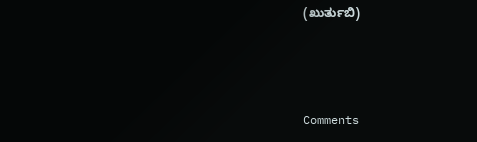(ಖುರ್ತುಬಿ)



Comments